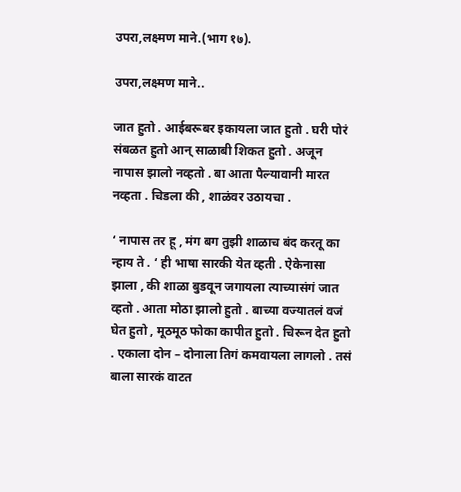उपरा,लक्ष्मण माने.(भाग १७).

उपरा,लक्ष्मण माने..

जात हुतो . आईबरूबर इकायला जात हुतो . घरी पोरं संबळत हुतो आन् साळाबी शिकत हुतो . अजून नापास झालो नव्हतो . बा आता पैल्यावानी मारत नव्हता . चिडला की , शाळंवर उठायचा .

‘ नापास तर हू , मंग बग तुझी शाळाच बंद करतू का न्हाय ते . ‘ ही भाषा सारकी येत व्हती . ऐकेनासा झाला , की शाळा बुडवून जगायला त्याच्यासंगं जात व्हतो . आता मोठा झालो हुतो . बाच्या वज्यातलं वजं घेत हुतो , मूठमूठ फोका कापीत हुतो . चिरून देत हुतो . एकाला दोन – दोनाला तिगं कमवायला लागलो . तसं बाला सारकं वाटत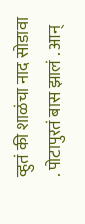व्हुतं की शाळंचा नाद सोडावा . पोटापुरतं बास झालं . आन्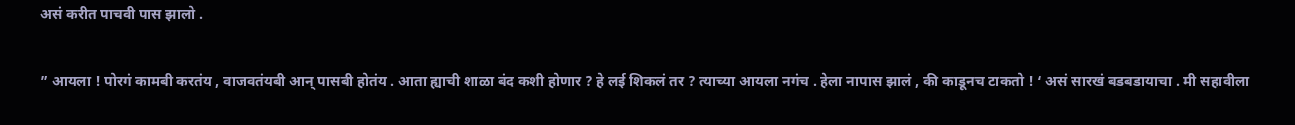असं करीत पाचवी पास झालो .

” आयला ! पोरगं कामबी करतंय , वाजवतंयबी आन् पासबी होतंय . आता ह्याची शाळा बंद कशी होणार ? हे लई शिकलं तर ? त्याच्या आयला नगंच . हेला नापास झालं , की काडूनच टाकतो ! ‘ असं सारखं बडबडायाचा . मी सहावीला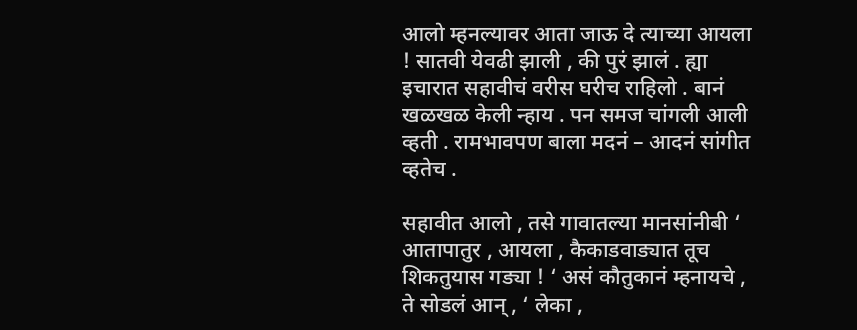आलो म्हनल्यावर आता जाऊ दे त्याच्या आयला ! सातवी येवढी झाली , की पुरं झालं . ह्या इचारात सहावीचं वरीस घरीच राहिलो . बानं खळखळ केली न्हाय . पन समज चांगली आली व्हती . रामभावपण बाला मदनं – आदनं सांगीत व्हतेच .

सहावीत आलो , तसे गावातल्या मानसांनीबी ‘ आतापातुर , आयला , कैकाडवाड्यात तूच शिकतुयास गड्या ! ‘ असं कौतुकानं म्हनायचे , ते सोडलं आन् , ‘ लेका ,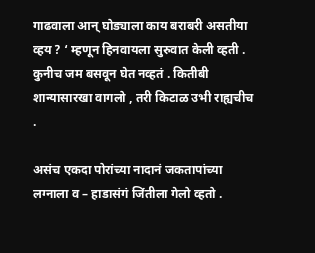गाढवाला आन् घोड्याला काय बराबरी असतीया व्हय ? ‘ म्हणून हिनवायला सुरुवात केली व्हती . कुनीच जम बसवून घेत नव्हतं . कितीबी शान्यासारखा वागलो , तरी किटाळ उभी राह्यचीच .

असंच एकदा पोरांच्या नादानं जकतापांच्या लग्नाला व – हाडासंगं जिंतीला गेलो व्हतो .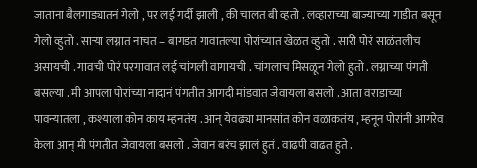जाताना बैलगाड्यातनं गेलो , पर लई गर्दी झाली , की चालत बी व्हतो . लव्हाराच्या बाज्याच्या गाडीत बसून गेलो व्हुतो . साऱ्या लग्नात नाचत – बागडत गावातल्या पोरांच्यात खेळत व्हुतो . सारी पोरं साळंतलीच असायची . गावची पोरं परगावात लई चांगली वागायची . चांगलाच मिसळून गेलो हुतो . लग्नाच्या पंगती बसल्या . मी आपला पोरांच्या नादानं पंगतीत आगदी मांडवात जेवायला बसलो . आता वराडाच्या पावन्यातला , कश्याला कोन काय म्हनतंय . आन् येवढ्या मानसांत कोन वळाकतंय , म्हनून पोरांनी आगरेव केला आन् मी पंगतीत जेवायला बसलो . जेवान बरंच झालं हुतं . वाढपी वाढत हुते .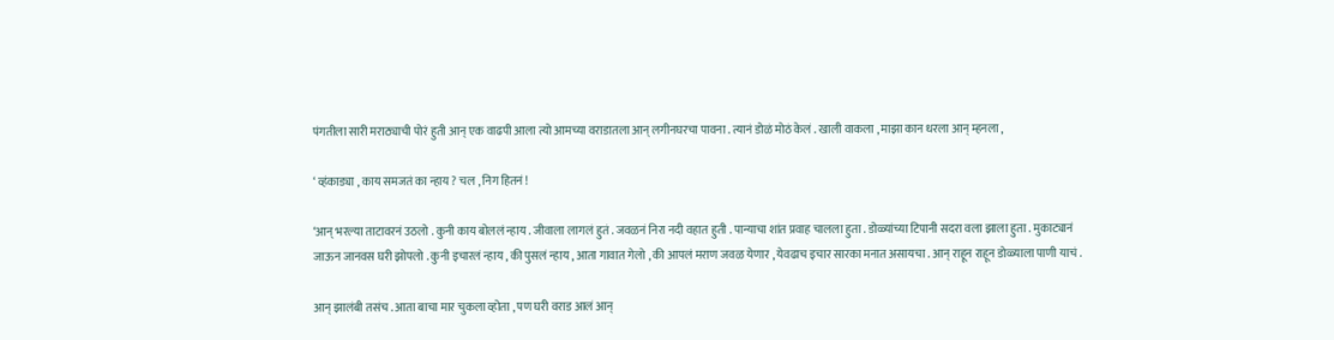पंगतीला सारी मराठ्याची पोरं हुती आन् एक वाढपी आला त्यो आमच्या वराडातला आन् लगीनघरचा पावना . त्यानं डोळं मोठं केलं . खाली वाकला , माझा कान धरला आन् म्हनला ,

‘ व्हंकाड्या , काय समजतं का न्हाय ? चल , निग हितनं !

‘आन् भरल्या ताटावरनं उठलो . कुनी काय बोललं न्हाय . जीवाला लागलं हुतं . जवळनं निरा नदी वहात हुती . पान्याचा शांत प्रवाह चालला हुता . डोळ्यांच्या टिपानी सदरा वला झाला हुता . मुकाट्यानं जाऊन जानवस घरी झोपलो . कुनी इचारलं न्हाय , की पुसलं न्हाय , आता गावात गेलो , की आपलं मराण जवळ येणार , येवढाच इचार सारका मनात असायचा . आन् राहून राहून डोळ्याला पाणी याचं .

आन् झालंबी तसंच . आता बाचा मार चुकला व्होता , पण घरी वराड आलं आन्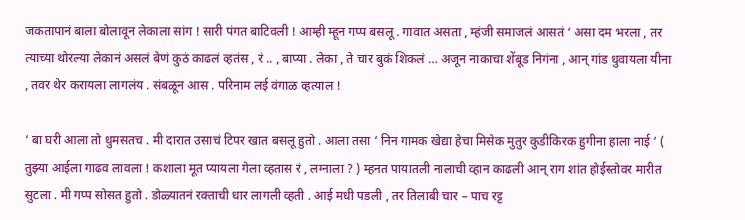जकतापानं बाला बोलावून लेकाला सांग ! सारी पंगत बाटिवली ! आम्ही म्हून गप्प बसलू . गावात असता , म्हंजी समाजलं आसतं ‘ असा दम भरला , तर त्याच्या थोरल्या लेकानं असलं बेणं कुठं काढलं व्हतंस , रं .. , बाप्या . लेका , ते चार बुकं शिकलं … अजून नाकाचा शेंबूड निगंना , आन् गांड धुवायला यीना , तवर थेर करायला लागलंय . संबळून आस . परिनाम लई वंगाळ व्हत्याल !

‘ बा घरी आला तो धुमसतच . मी दारात उसाचं टिपर खात बसलू हुतो . आला तसा ‘ निन गामक खेद्या हेचा मिसेक मुतुर कुडीकिरक हुगीना हाला नाई ‘ ( तुझ्या आईला गाढव लावला ! कशाला मूत प्यायला गेला व्हतास रं , लग्नाला ? ) म्हनत पायातली नालाची व्हान काढली आन् राग शांत होईस्तोवर मारीत सुटला . मी गप्प सोसत हुतो . डोळ्यातनं रक्ताची धार लागली व्हती . आई मधी पडली , तर तिलाबी चार – पाच रट्ट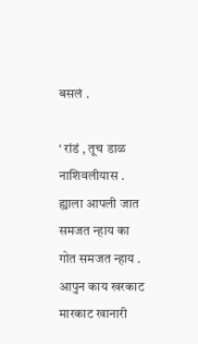बसलं .

‘ रांडं , तूच डाळ नाशिवलीयास . ह्याला आपली जात समजत न्हाय का गोत समजत न्हाय . आपुन काय खरकाट मारकाट खानारी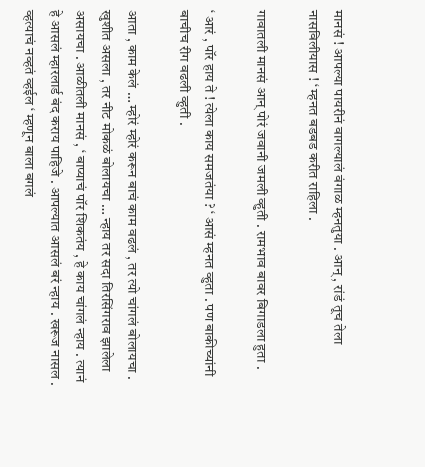मानसं ! आपल्या पायरीनं वागल्यालं वंगाळ म्हनतुया . आन् , रांडं तूच तेला नासविलीयास ! ‘ म्हनत बडबड करीत राहिला .

गावातली मानसं आन् पोरं जवानी जमली व्हुती . रामभाव बावर बिगाडला हुता .

‘ आरं , पॉर हाय ते ! त्येला काय समजतंया ? ‘ आसं म्हनत व्हुता . पण बाकीच्यांनी बाचीच रीग वढली व्हुती .

आता , काम केलं … म्होरं म्होरं करून बाचं काम वढलं , तर त्यो चांगलं बोलायचा . खुशीत असला , तर नीट मोकळं बोलायचा … न्हाय तर सदा तिरसिंगराव झालेला असायचा . आळीतली मानसं , ‘ बाप्याचं पॉर शिकतंय , हे काय चांगलं न्हाय . त्यानं हे आसलं म्हारलार्ड बंद कराय पाहिजे . आपल्यात आसलं बरं न्हाय . खरूज नासल . व्हत्याचं नव्हतं व्हईल ‘ म्हणून बाला बगलं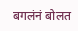बगलंनं बोलत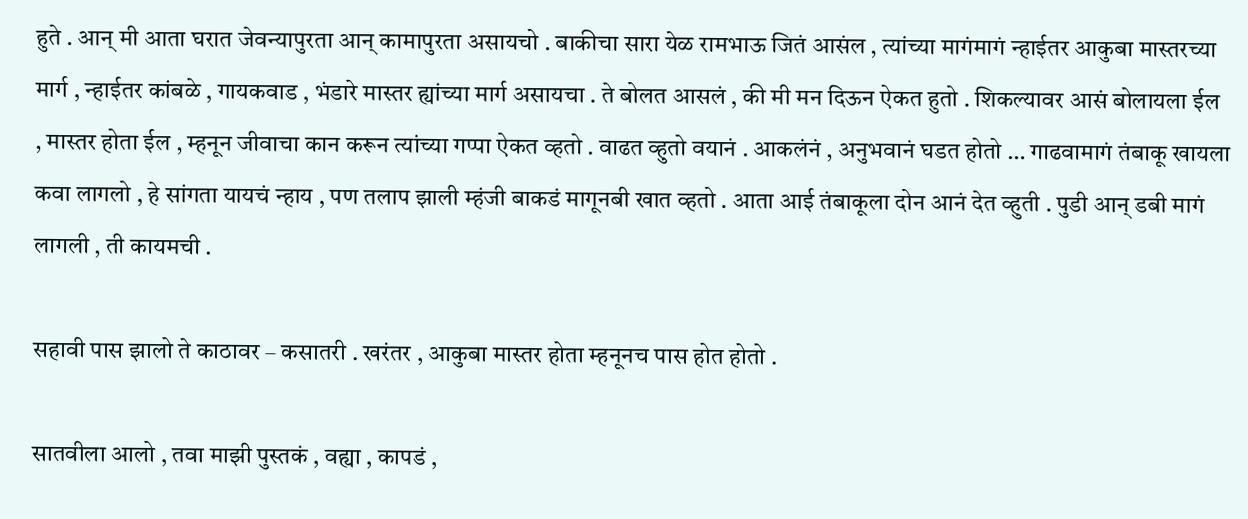हुते . आन् मी आता घरात जेवन्यापुरता आन् कामापुरता असायचो . बाकीचा सारा येळ रामभाऊ जितं आसंल , त्यांच्या मागंमागं न्हाईतर आकुबा मास्तरच्या मार्ग , न्हाईतर कांबळे , गायकवाड , भंडारे मास्तर ह्यांच्या मार्ग असायचा . ते बोलत आसलं , की मी मन दिऊन ऐकत हुतो . शिकल्यावर आसं बोलायला ईल , मास्तर होता ईल , म्हनून जीवाचा कान करून त्यांच्या गप्पा ऐकत व्हतो . वाढत व्हुतो वयानं . आकलंनं , अनुभवानं घडत होतो … गाढवामागं तंबाकू खायला कवा लागलो , हे सांगता यायचं न्हाय , पण तलाप झाली म्हंजी बाकडं मागूनबी खात व्हतो . आता आई तंबाकूला दोन आनं देत व्हुती . पुडी आन् डबी मागं लागली , ती कायमची .

सहावी पास झालो ते काठावर – कसातरी . खरंतर , आकुबा मास्तर होता म्हनूनच पास होत होतो .

सातवीला आलो , तवा माझी पुस्तकं , वह्या , कापडं ,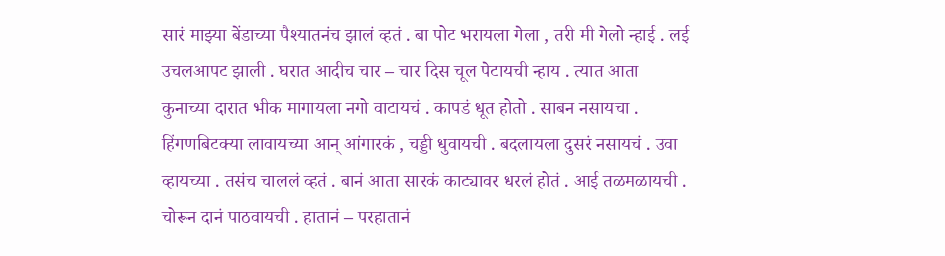सारं माझ्या बेंडाच्या पैश्यातनंच झालं व्हतं . बा पोट भरायला गेला , तरी मी गेलो न्हाई . लई उचलआपट झाली . घरात आदीच चार – चार दिस चूल पेटायची न्हाय . त्यात आता कुनाच्या दारात भीक मागायला नगो वाटायचं . कापडं धूत होतो . साबन नसायचा . हिंगणबिटक्या लावायच्या आन् आंगारकं , चड्डी धुवायची . बदलायला दुसरं नसायचं . उवा व्हायच्या . तसंच चाललं व्हतं . बानं आता सारकं काट्यावर धरलं होतं . आई तळमळायची . चोरून दानं पाठवायची . हातानं – परहातानं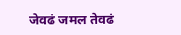जेवढं जमल तेवढं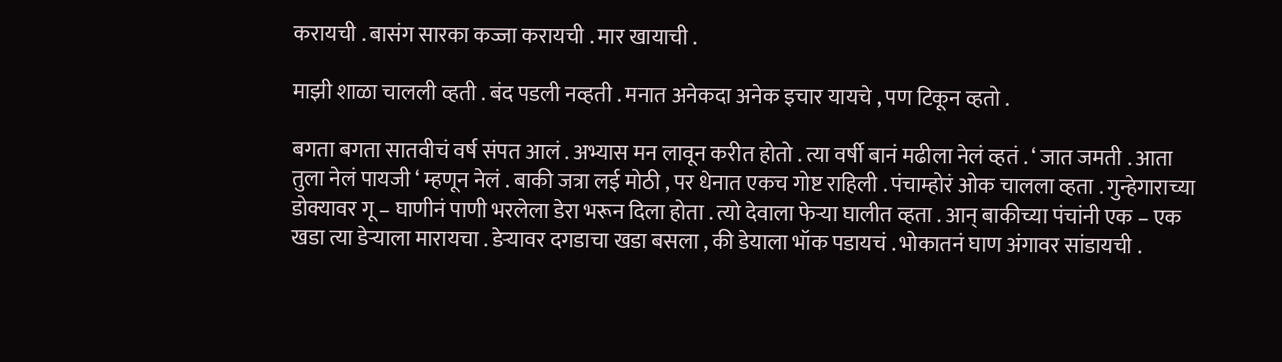करायची . बासंग सारका कज्जा करायची . मार खायाची .

माझी शाळा चालली व्हती . बंद पडली नव्हती . मनात अनेकदा अनेक इचार यायचे , पण टिकून व्हतो .

बगता बगता सातवीचं वर्ष संपत आलं . अभ्यास मन लावून करीत होतो . त्या वर्षी बानं मढीला नेलं व्हतं . ‘ जात जमती . आता तुला नेलं पायजी ‘ म्हणून नेलं . बाकी जत्रा लई मोठी , पर धेनात एकच गोष्ट राहिली . पंचाम्होरं ओक चालला व्हता . गुन्हेगाराच्या डोक्यावर गू – घाणीनं पाणी भरलेला डेरा भरून दिला होता . त्यो देवाला फेऱ्या घालीत व्हता . आन् बाकीच्या पंचांनी एक – एक खडा त्या डेऱ्याला मारायचा . डेऱ्यावर दगडाचा खडा बसला , की डेयाला भॉक पडायचं . भोकातनं घाण अंगावर सांडायची .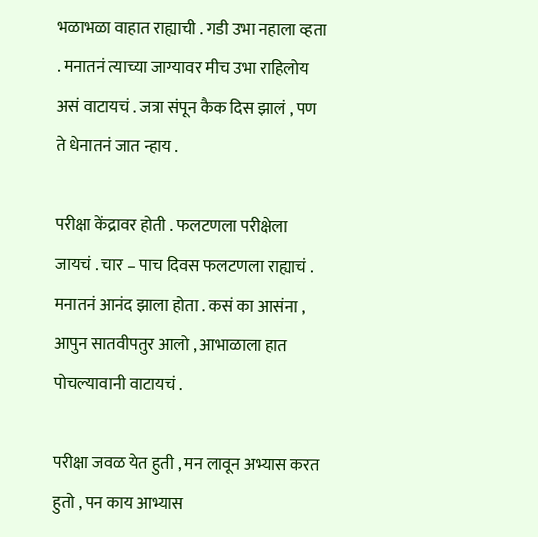भळाभळा वाहात राह्याची . गडी उभा नहाला व्हता . मनातनं त्याच्या जाग्यावर मीच उभा राहिलोय असं वाटायचं . जत्रा संपून कैक दिस झालं , पण ते धेनातनं जात न्हाय .

परीक्षा केंद्रावर होती . फलटणला परीक्षेला जायचं . चार – पाच दिवस फलटणला राह्याचं . मनातनं आनंद झाला होता . कसं का आसंना , आपुन सातवीपतुर आलो , आभाळाला हात पोचल्यावानी वाटायचं .

परीक्षा जवळ येत हुती , मन लावून अभ्यास करत हुतो , पन काय आभ्यास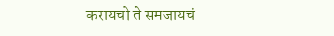करायचो ते समजायचं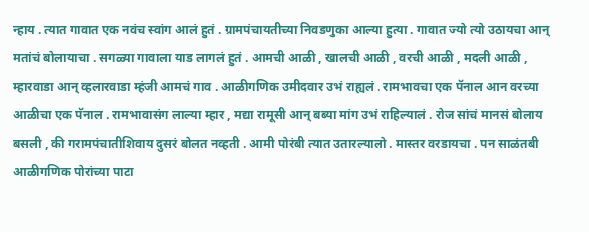न्हाय . त्यात गावात एक नवंच स्वांग आलं हुतं . ग्रामपंचायतीच्या निवडणुका आल्या हुत्या . गावात ज्यो त्यो उठायचा आन् मतांचं बोलायाचा . सगळ्या गावाला याड लागलं हुतं . आमची आळी , खालची आळी , वरची आळी , मदली आळी , म्हारवाडा आन् व्हलारवाडा म्हंजी आमचं गाव . आळीगणिक उमीदवार उभं राह्यलं . रामभावचा एक पॅनाल आन वरच्या आळीचा एक पॅनाल . रामभावासंग लाल्या म्हार , मद्या रामूसी आन् बब्या मांग उभं राहिल्यालं . रोज सांचं मानसं बोलाय बसली , की गरामपंचातीशिवाय दुसरं बोलत नव्हती . आमी पोरंबी त्यात उतारल्यालो . मास्तर वरडायचा . पन साळंतबी आळीगणिक पोरांच्या पाटा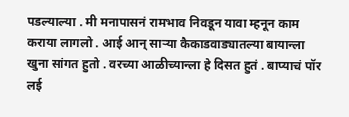पडल्याल्या . मी मनापासनं रामभाव निवडून यावा म्हनून काम कराया लागलो . आई आन् साऱ्या कैकाडवाड्यातल्या बायान्ला खुना सांगत हुतो . वरच्या आळीच्यान्ला हे दिसत हुतं . बाप्याचं पॉर लई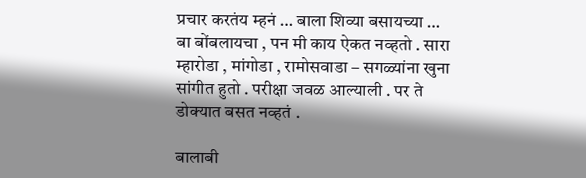प्रचार करतंय म्हनं … बाला शिव्या बसायच्या … बा बोंबलायचा , पन मी काय ऐकत नव्हतो . सारा म्हारोडा , मांगोडा , रामोसवाडा – सगळ्यांना खुना सांगीत हुतो . परीक्षा जवळ आल्याली . पर ते डोक्यात बसत नव्हतं .

बालाबी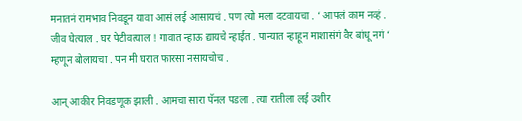मनातनं रामभाव निवडून यावा आसं लई आसायचं . पण त्यो मला दटवायचा . ‘ आपलं काम नव्हं . जीव घेत्याल . घर पेटीवत्याल ! गावात न्हाऊ द्यायचे न्हाईत . पान्यात न्हाहून माशासंगं वैर बांधू नगं ‘ म्हणून बोलायचा . पन मी घरात फारसा नसायचोच .

आन् आकीर निवडणूक झाली . आमचा सारा पॅनल पडला . त्या रातीला लई उशीर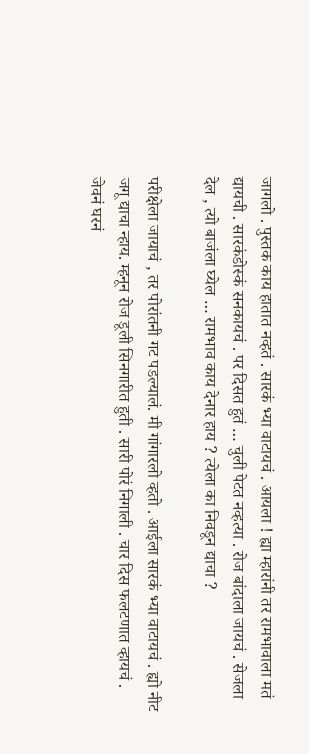जागलो . पुस्तक काय हातात नव्हतं . सारकं भ्या वाटायचं . आयला ! ह्या म्हारांनी तर रामभावाला मतं द्यायची . सारकंडोस्कं सनकायचं . पर दिसत हुतं … चुली पेटत नव्हत्या . रोज बांदाला जायचं . सेजला देल , त्यो बाजंला घ्येल … रामभाव काय देनार हाय ? त्येला का निवडून द्याचा ?

परीक्षेला जायाचं , तर पोरांतनी गट पडल्यालं. मी गांगारलो व्हतो . आईला सारकं भ्या वाटायचं . ह्यो नीट जगू द्याचा न्हाय. म्हनून रोज डूली सिनगारीत हुती . सारी पोरं निगाली . चार दिस फलटणात व्हायचं . जेवनं घरनं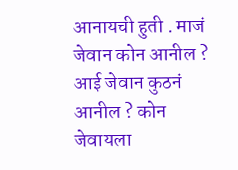आनायची हुती . माजं जेवान कोन आनील ? आई जेवान कुठनं आनील ? कोन जेवायला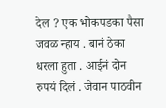देल ? एक भोकपडका पैसा जवळ न्हाय . बानं ठेका धरला हुता . आईनं दोन रुपयं दिलं . जेवान पाठवीन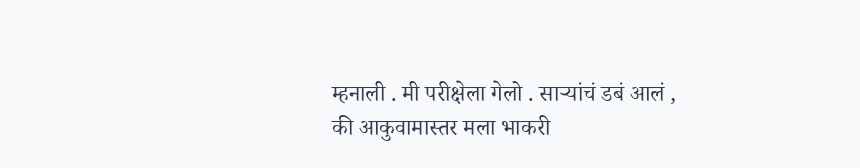म्हनाली . मी परीक्षेला गेलो . साऱ्यांचं डबं आलं , की आकुवामास्तर मला भाकरी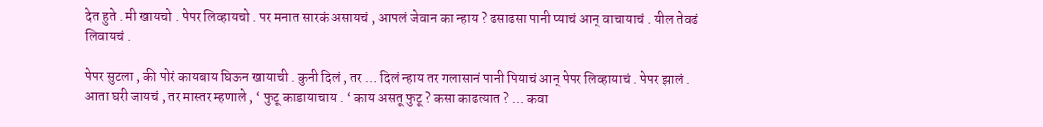देत हुते . मी खायचो . पेपर लिव्हायचो . पर मनात सारकं असायचं , आपलं जेवान का न्हाय ? ढसाढसा पानी प्याचं आन् वाचायाचं . यील तेवढं लिवायचं .

पेपर सुटला , की पोरं कायबाय घिऊन खायाची . कुनी दिलं , तर … दिलं न्हाय तर गलासानं पानी पियाचं आन् पेपर लिव्हायाचं . पेपर झालं . आता घरी जायचं , तर मास्तर म्हणाले , ‘ फुटू काडायाचाय . ‘ काय असतू फुटू ? कसा काढत्यात ? … कवा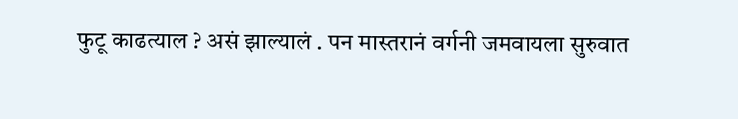फुटू काढत्याल ? असं झाल्यालं . पन मास्तरानं वर्गनी जमवायला सुरुवात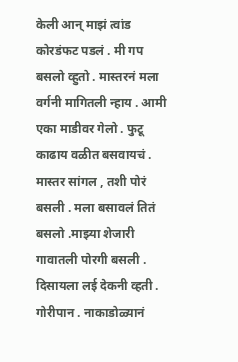केली आन् माझं त्वांड कोरडंफट पडलं . मी गप बसलो व्हुतो . मास्तरनं मला वर्गनी मागितली न्हाय . आमी एका माडीवर गेलो . फुटू काढाय वळीत बसवायचं . मास्तर सांगल , तशी पोरं बसली . मला बसावलं तितं बसलो .माझ्या शेजारी गावातली पोरगी बसली . दिसायला लई देकनी व्हती . गोरीपान . नाकाडोळ्यानं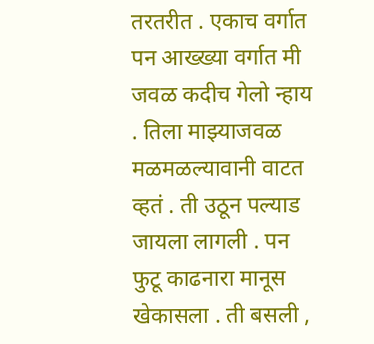तरतरीत . एकाच वर्गात पन आख्ख्या वर्गात मी जवळ कदीच गेलो न्हाय . तिला माझ्याजवळ मळमळल्यावानी वाटत व्हतं . ती उठून पल्याड जायला लागली . पन फुटू काढनारा मानूस खेकासला . ती बसली ,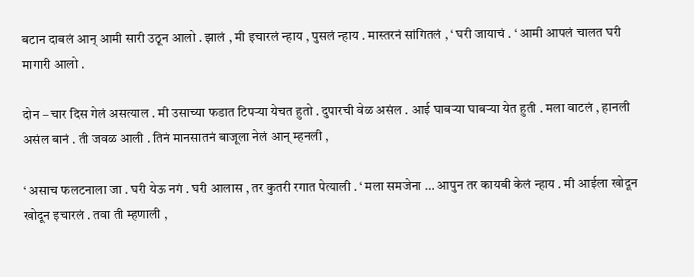बटान दाबलं आन् आमी सारी उठून आलो . झालं , मी इचारलं न्हाय , पुसलं न्हाय . मास्तरनं सांगितलं , ‘ घरी जायाचं . ‘ आमी आपलं चालत घरी मागारी आलो .

दोन – चार दिस गेलं असत्याल . मी उसाच्या फडात टिपऱ्या येचत हुतो . दुपारची वेळ असंल . आई घाबऱ्या घाबऱ्या येत हुती . मला वाटलं , हानली असंल बानं . ती जवळ आली . तिनं मानसातनं बाजूला नेलं आन् म्हनली ,

‘ असाच फलटनाला जा . घरी येऊ नगं . घरी आलास , तर कुतरी रगात पेत्याली . ‘ मला समजेना … आपुन तर कायबी केलं न्हाय . मी आईला खोदून खोदून इचारलं . तवा ती म्हणाली ,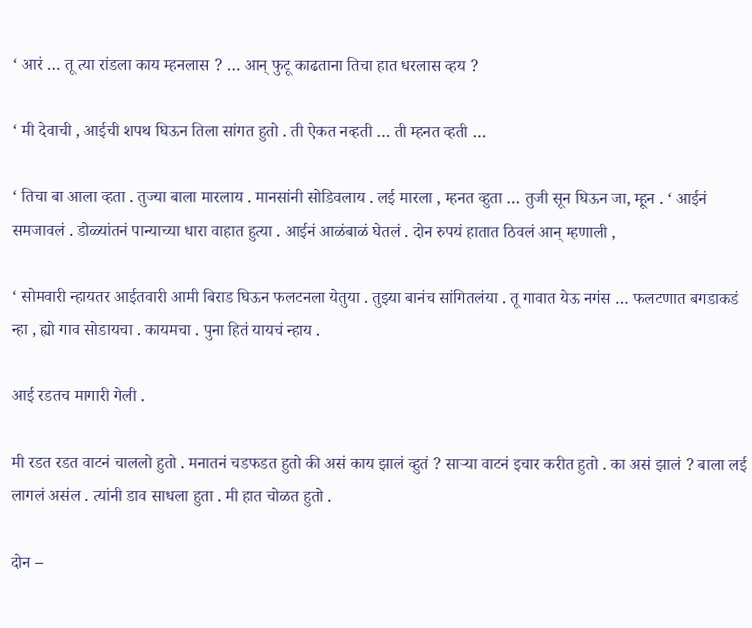‘ आरं … तू त्या रांडला काय म्हनलास ? … आन् फुटू काढताना तिचा हात धरलास व्हय ?

‘ मी देवाची , आईची शपथ घिऊन तिला सांगत हुतो . ती ऐकत नव्हती … ती म्हनत व्हती …

‘ तिचा बा आला व्हता . तुज्या बाला मारलाय . मानसांनी सोडिवलाय . लई मारला , म्हनत व्हुता … तुजी सून घिऊन जा, म्हून . ‘ आईनं समजावलं . डोळ्यांतनं पान्याच्या धारा वाहात हुत्या . आईनं आळंबाळं घेतलं . दोन रुपयं हातात ठिवलं आन् म्हणाली ,

‘ सोमवारी न्हायतर आईतवारी आमी बिराड घिऊन फलटनला येतुया . तुझ्या बानंच सांगितलंया . तू गावात येऊ नगंस … फलटणात बगडाकडं न्हा , ह्यो गाव सोडायचा . कायमचा . पुना हितं यायचं न्हाय .

आई रडतच मागारी गेली .

मी रडत रडत वाटनं चाललो हुतो . मनातनं चडफडत हुतो की असं काय झालं व्हुतं ? साऱ्या वाटनं इचार करीत हुतो . का असं झालं ? बाला लई लागलं असंल . त्यांनी डाव साधला हुता . मी हात चोळत हुतो .

दोन –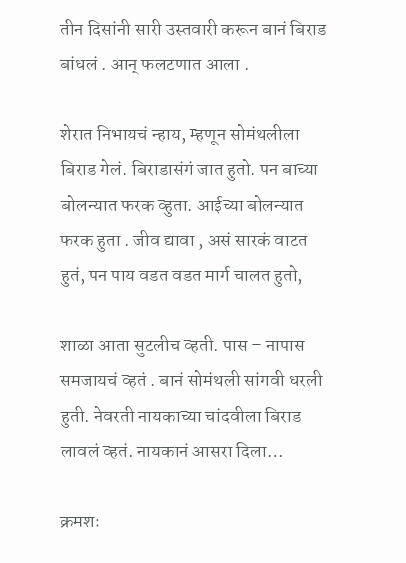तीन दिसांनी सारी उस्तवारी करून बानं बिराड बांधलं . आन् फलटणात आला .

शेरात निभायचं न्हाय, म्हणून सोमंथलीला बिराड गेलं. बिराडासंगं जात हुतो. पन बाच्या बोलन्यात फरक व्हुता. आईच्या बोलन्यात फरक हुता . जीव द्यावा , असं सारकं वाटत हुतं, पन पाय वडत वडत मार्ग चालत हुतो,

शाळा आता सुटलीच व्हती. पास – नापास समजायचं व्हतं . बानं सोमंथली सांगवी धरली हुती. नेवरती नायकाच्या चांदवीला बिराड लावलं व्हतं. नायकानं आसरा दिला…

क्रमशः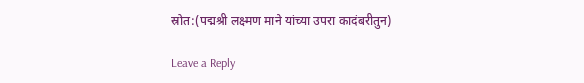स्रोत:(पद्मश्री लक्ष्मण माने यांच्या उपरा कादंबरीतुन)

Leave a Reply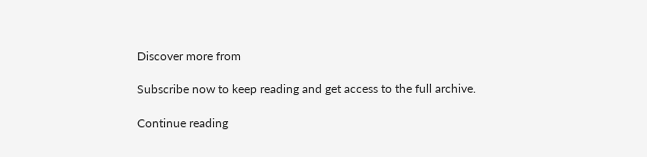Discover more from

Subscribe now to keep reading and get access to the full archive.

Continue reading